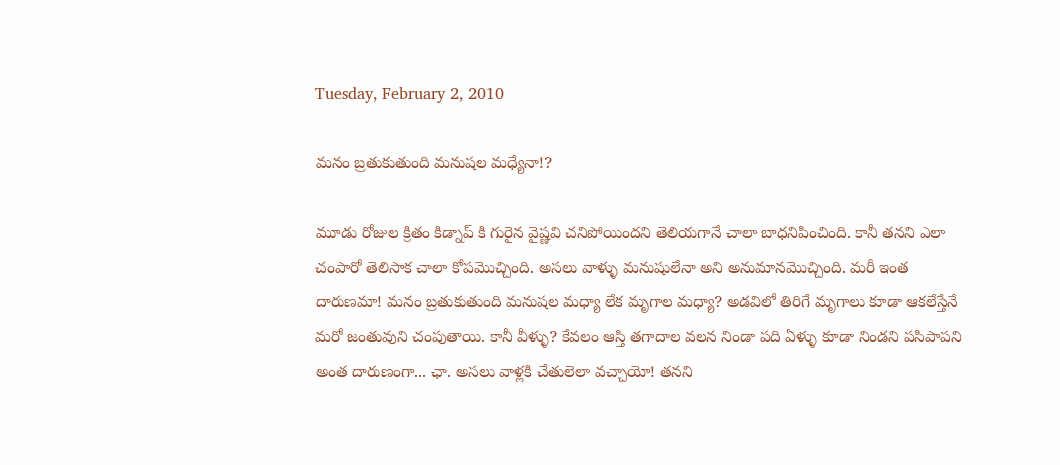Tuesday, February 2, 2010

మనం బ్రతుకుతుంది మనుషల మధ్యేనా!?

మూడు రోజుల క్రితం కిడ్నాప్ కి గురైన వైష్ణవి చనిపోయిందని తెలియగానే చాలా బాధనిపించింది. కానీ తనని ఎలా చంపారో తెలిసాక చాలా కోపమొచ్చింది. అసలు వాళ్ళు మనుషులేనా అని అనుమానమొచ్చింది. మరీ ఇంత దారుణమా! మనం బ్రతుకుతుంది మనుషల మధ్యా లేక మృగాల మధ్యా? అడవిలో తిరిగే మృగాలు కూడా ఆకలేస్తేనే మరో జంతువుని చంపుతాయి. కానీ వీళ్ళు? కేవలం ఆస్తి తగాదాల వలన నిండా పది ఏళ్ళు కూడా నిండని పసిపాపని అంత దారుణంగా... ఛా. అసలు వాళ్లకి చేతులెలా వచ్చాయో! తనని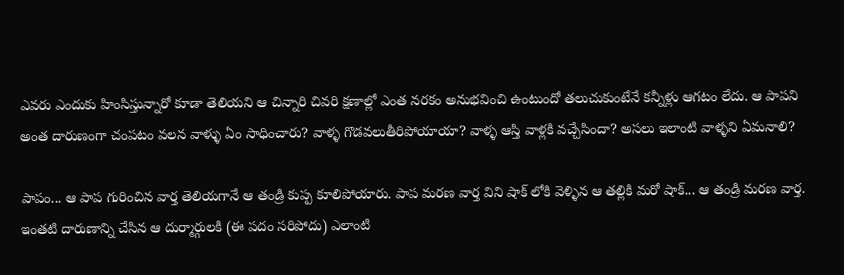ఎవరు ఎందుకు హింసిస్తున్నారో కూడా తెలియని ఆ చిన్నారి చివరి క్షణాల్లో ఎంత నరకం అనుభవించి ఉంటుందో తలుచుకుంటేనే కన్నీళ్లు ఆగటం లేదు. ఆ పాపని అంత దారుణంగా చంపటం వలన వాళ్ళు ఏం సాధించారు? వాళ్ళ గొడవలుతీరిపోయాయా? వాళ్ళ ఆస్తి వాళ్లకి వచ్చేసిందా? అసలు ఇలాంటి వాళ్ళని ఏమనాలి?

పాపం... ఆ పాప గురించిన వార్త తెలియగానే ఆ తండ్రి కుప్ప కూలిపోయారు. పాప మరణ వార్త విని షాక్ లోకి వెళ్ళిన ఆ తల్లికి మరో షాక్... ఆ తండ్రి మరణ వార్త. ఇంతటి దారుణాన్ని చేసిన ఆ దుర్మార్గులకి (ఈ పదం సరిపోదు) ఎలాంటి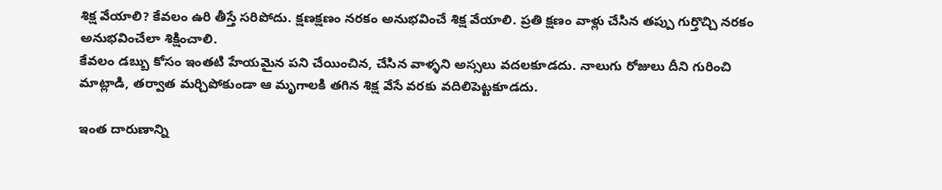శిక్ష వేయాలి? కేవలం ఉరి తీస్తే సరిపోదు. క్షణక్షణం నరకం అనుభవించే శిక్ష వేయాలి. ప్రతి క్షణం వాళ్లు చేసిన తప్పు గుర్తొచ్చి నరకం అనుభవించేలా శిక్షించాలి.
కేవలం డబ్బు కోసం ఇంతటి హేయమైన పని చేయించిన, చేసిన వాళ్ళని అస్సలు వదలకూడదు. నాలుగు రోజులు దీని గురించి మాట్లాడి, తర్వాత మర్చిపోకుండా ఆ మృగాలకి తగిన శిక్ష వేసే వరకు వదిలిపెట్టకూడదు.

ఇంత దారుణాన్ని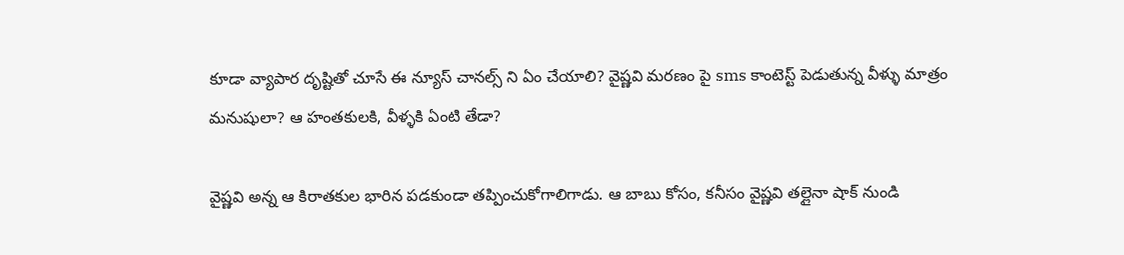కూడా వ్యాపార దృష్టితో చూసే ఈ న్యూస్ చానల్స్ ని ఏం చేయాలి? వైష్ణవి మరణం పై sms కాంటెస్ట్ పెడుతున్న వీళ్ళు మాత్రం మనుషులా? ఆ హంతకులకి, వీళ్ళకి ఏంటి తేడా?

వైష్ణవి అన్న ఆ కిరాతకుల భారిన పడకుండా తప్పించుకోగాలిగాడు. ఆ బాబు కోసం, కనీసం వైష్ణవి తల్లైనా షాక్ నుండి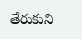తేరుకుని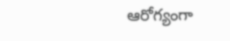ఆరోగ్యంగా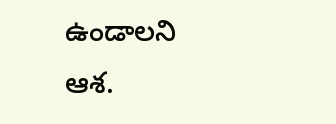ఉండాలని ఆశ.